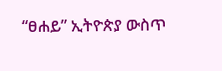“ፀሐይ” ኢትዮጵያ ውስጥ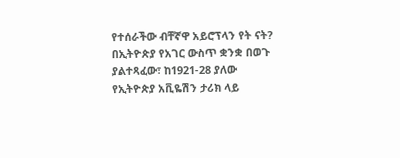የተሰራችው ብቸኛዋ አይሮፕላን የት ናት?
በኢትዮጵያ የአገር ውስጥ ቋንቋ በወጉ ያልተጻፈው፣ ከ1921-28 ያለው የኢትዮጵያ አቪዬሽን ታሪክ ላይ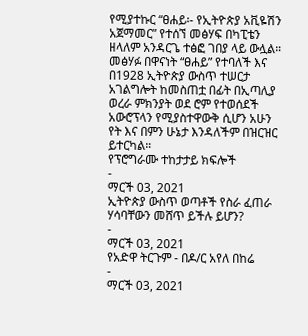የሚያተኩር “ፀሐይ፡- የኢትዮጵያ አቪዬሽን አጀማመር” የተሰኘ መፅሃፍ በካፒቴን ዘላለም አንዳርጌ ተፅፎ ገበያ ላይ ውሏል። መፅሃፉ በዋናነት “ፀሐይ” የተባለች እና በ1928 ኢትዮጵያ ውስጥ ተሠርታ አገልግሎት ከመስጠቷ በፊት በኢጣሊያ ወረራ ምክንያት ወደ ሮም የተወሰደች አውሮፕላን የሚያስተዋውቅ ሲሆን አሁን የት እና በምን ሁኔታ እንዳለችም በዝርዝር ይተርካል።
የፕሮግራሙ ተከታታይ ክፍሎች
-
ማርች 03, 2021
ኢትዮጵያ ውስጥ ወጣቶች የስራ ፈጠራ ሃሳባቸውን መሸጥ ይችሉ ይሆን?
-
ማርች 03, 2021
የአድዋ ትርጉም - በዶ/ር አየለ በከሬ
-
ማርች 03, 2021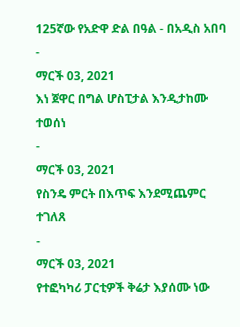125ኛው የአድዋ ድል በዓል - በአዲስ አበባ
-
ማርች 03, 2021
እነ ጀዋር በግል ሆስፒታል እንዲታከሙ ተወሰነ
-
ማርች 03, 2021
የስንዴ ምርት በእጥፍ እንደሚጨምር ተገለጸ
-
ማርች 03, 2021
የተፎካካሪ ፓርቲዎች ቅሬታ እያሰሙ ነው